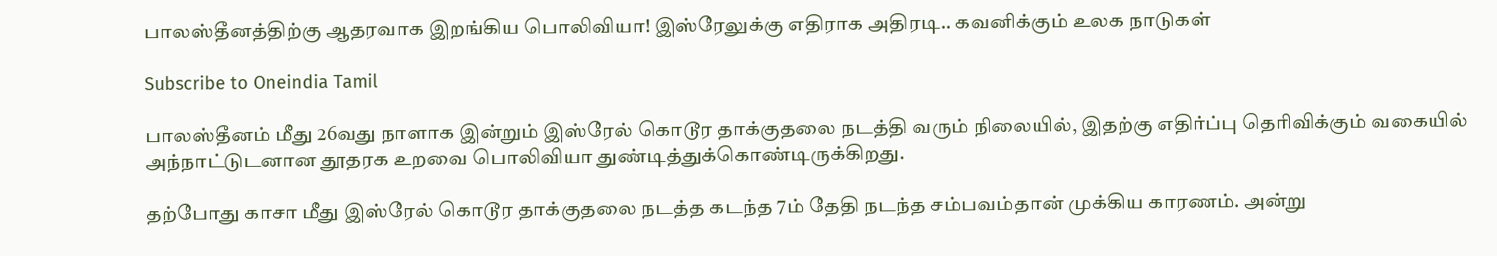பாலஸ்தீனத்திற்கு ஆதரவாக இறங்கிய பொலிவியா! இஸ்ரேலுக்கு எதிராக அதிரடி.. கவனிக்கும் உலக நாடுகள்

Subscribe to Oneindia Tamil

பாலஸ்தீனம் மீது 26வது நாளாக இன்றும் இஸ்ரேல் கொடூர தாக்குதலை நடத்தி வரும் நிலையில், இதற்கு எதிர்ப்பு தெரிவிக்கும் வகையில் அந்நாட்டுடனான தூதரக உறவை பொலிவியா துண்டித்துக்கொண்டிருக்கிறது.

தற்போது காசா மீது இஸ்ரேல் கொடூர தாக்குதலை நடத்த கடந்த 7ம் தேதி நடந்த சம்பவம்தான் முக்கிய காரணம். அன்று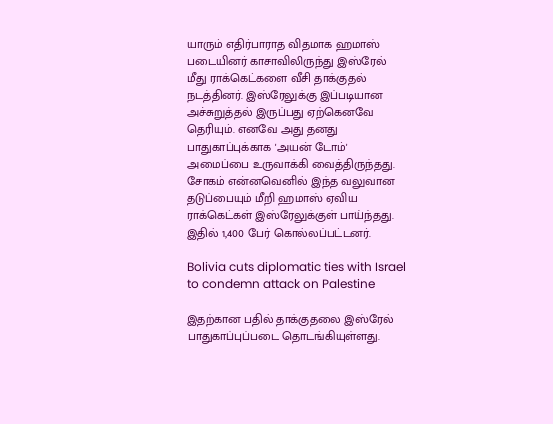யாரும் எதிர்பாராத விதமாக ஹமாஸ் படையினர் காசாவிலிருந்து இஸ்ரேல் மீது ராக்கெட்களை வீசி தாக்குதல் நடத்தினர். இஸ்ரேலுக்கு இப்படியான அச்சுறுத்தல் இருப்பது ஏற்கெனவே தெரியும். எனவே அது தனது பாதுகாப்புக்காக 'அயன் டோம்' அமைப்பை உருவாக்கி வைத்திருந்தது. சோகம் என்னவெனில் இந்த வலுவான தடுப்பையும் மீறி ஹமாஸ் ஏவிய ராக்கெட்கள் இஸ்ரேலுக்குள் பாய்ந்தது. இதில் 1,400 பேர் கொல்லப்பட்டனர்.

Bolivia cuts diplomatic ties with Israel to condemn attack on Palestine

இதற்கான பதில் தாக்குதலை இஸ்ரேல் பாதுகாப்புப்படை தொடங்கியுள்ளது.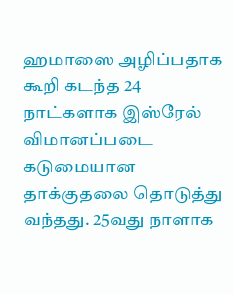ஹமாஸை அழிப்பதாக கூறி கடந்த 24 நாட்களாக இஸ்ரேல் விமானப்படை கடுமையான தாக்குதலை தொடுத்து வந்தது. 25வது நாளாக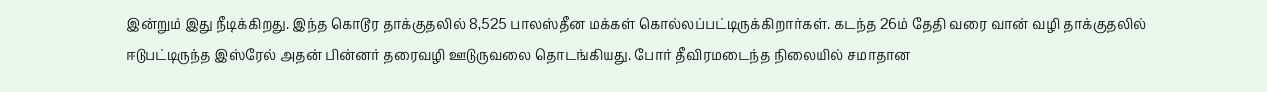இன்றும் இது நீடிக்கிறது. இந்த கொடூர தாக்குதலில் 8,525 பாலஸ்தீன மக்கள் கொல்லப்பட்டிருக்கிறார்கள். கடந்த 26ம் தேதி வரை வான் வழி தாக்குதலில் ஈடுபட்டிருந்த இஸ்ரேல் அதன் பின்னர் தரைவழி ஊடுருவலை தொடங்கியது. போர் தீவிரமடைந்த நிலையில் சமாதான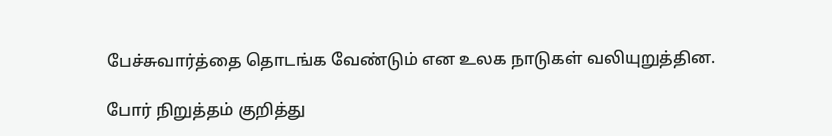பேச்சுவார்த்தை தொடங்க வேண்டும் என உலக நாடுகள் வலியுறுத்தின.

போர் நிறுத்தம் குறித்து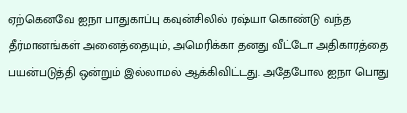ஏற்கெனவே ஐநா பாதுகாப்பு கவுன்சிலில் ரஷ்யா கொண்டு வந்த தீர்மானங்கள் அனைத்தையும், அமெரிக்கா தனது வீட்டோ அதிகாரத்தை பயன்படுத்தி ஒன்றும் இல்லாமல் ஆக்கிவிட்டது. அதேபோல ஐநா பொது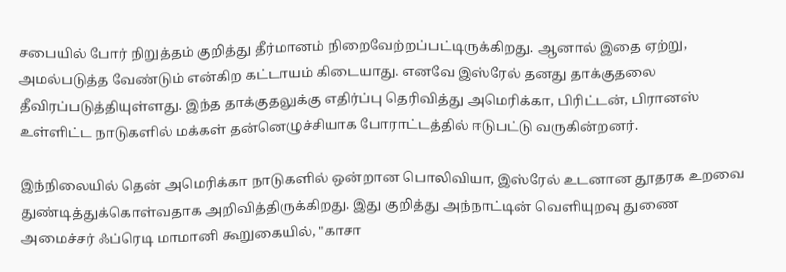சபையில் போர் நிறுத்தம் குறித்து தீர்மானம் நிறைவேற்றப்பட்டிருக்கிறது. ஆனால் இதை ஏற்று, அமல்படுத்த வேண்டும் என்கிற கட்டாயம் கிடையாது. எனவே இஸ்ரேல் தனது தாக்குதலை தீவிரப்படுத்தியுள்ளது. இந்த தாக்குதலுக்கு எதிர்ப்பு தெரிவித்து அமெரிக்கா, பிரிட்டன், பிரானஸ் உள்ளிட்ட நாடுகளில் மக்கள் தன்னெழுச்சியாக போராட்டத்தில் ஈடுபட்டு வருகின்றனர்.

இந்நிலையில் தென் அமெரிக்கா நாடுகளில் ஒன்றான பொலிவியா, இஸ்ரேல் உடனான தூதரக உறவை துண்டித்துக்கொள்வதாக அறிவித்திருக்கிறது. இது குறித்து அந்நாட்டின் வெளியுறவு துணை அமைச்சர் ஃப்ரெடி மாமானி கூறுகையில், "காசா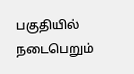பகுதியில் நடைபெறும்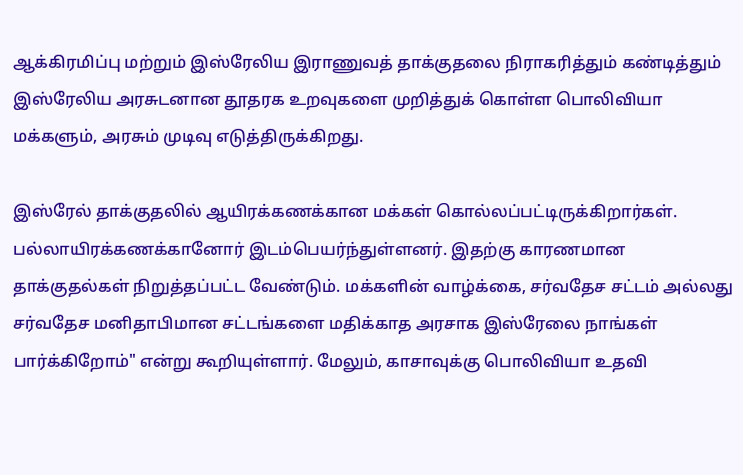ஆக்கிரமிப்பு மற்றும் இஸ்ரேலிய இராணுவத் தாக்குதலை நிராகரித்தும் கண்டித்தும் இஸ்ரேலிய அரசுடனான தூதரக உறவுகளை முறித்துக் கொள்ள பொலிவியா மக்களும், அரசும் முடிவு எடுத்திருக்கிறது.

இஸ்ரேல் தாக்குதலில் ஆயிரக்கணக்கான மக்கள் கொல்லப்பட்டிருக்கிறார்கள். பல்லாயிரக்கணக்கானோர் இடம்பெயர்ந்துள்ளனர். இதற்கு காரணமான தாக்குதல்கள் நிறுத்தப்பட்ட வேண்டும். மக்களின் வாழ்க்கை, சர்வதேச சட்டம் அல்லது சர்வதேச மனிதாபிமான சட்டங்களை மதிக்காத அரசாக இஸ்ரேலை நாங்கள் பார்க்கிறோம்" என்று கூறியுள்ளார். மேலும், காசாவுக்கு பொலிவியா உதவி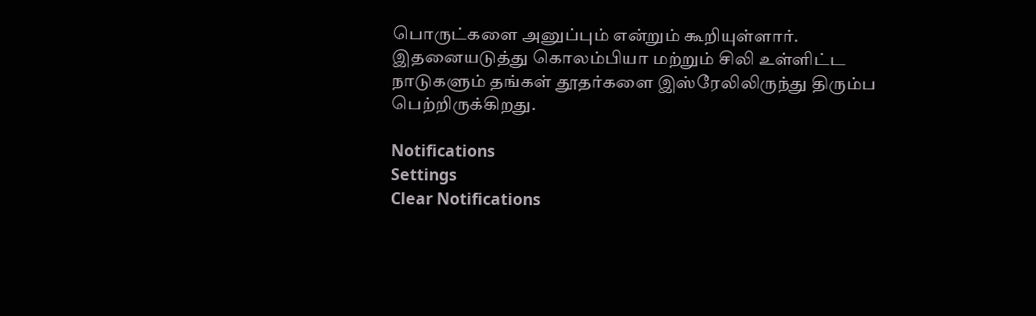பொருட்களை அனுப்பும் என்றும் கூறியுள்ளார். இதனையடுத்து கொலம்பியா மற்றும் சிலி உள்ளிட்ட நாடுகளும் தங்கள் தூதர்களை இஸ்ரேலிலிருந்து திரும்ப பெற்றிருக்கிறது.

Notifications
Settings
Clear Notifications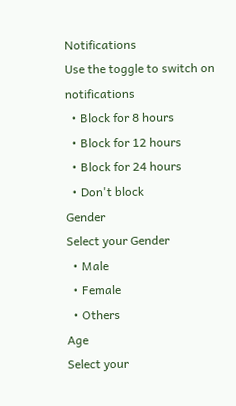Notifications
Use the toggle to switch on notifications
  • Block for 8 hours
  • Block for 12 hours
  • Block for 24 hours
  • Don't block
Gender
Select your Gender
  • Male
  • Female
  • Others
Age
Select your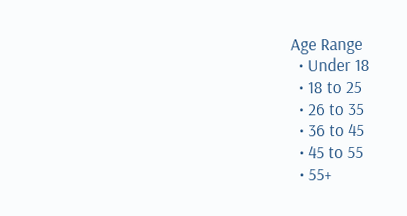Age Range
  • Under 18
  • 18 to 25
  • 26 to 35
  • 36 to 45
  • 45 to 55
  • 55+